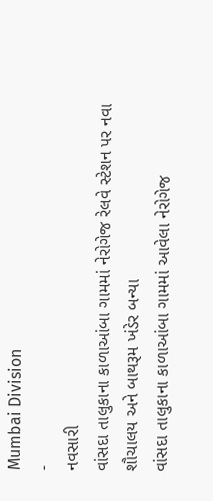Mumbai Division
-
નવસારી
વાંસદા તાલુકાના કાળાઆંબા ગામમાં નેરોગેજ રેલવે સ્ટેશન પર નવા શૌચાલય અને બાથરૂમ ખંડેર બન્યા
વાંસદા તાલુકાના કાળાઆંબા ગામમાં આવેલા નેરોગેજ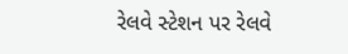રેલવે સ્ટેશન પર રેલવે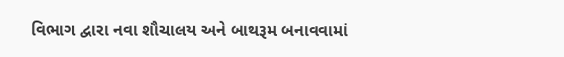વિભાગ દ્વારા નવા શૌચાલય અને બાથરૂમ બનાવવામાં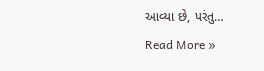આવ્યા છે, પરંતુ…
Read More »